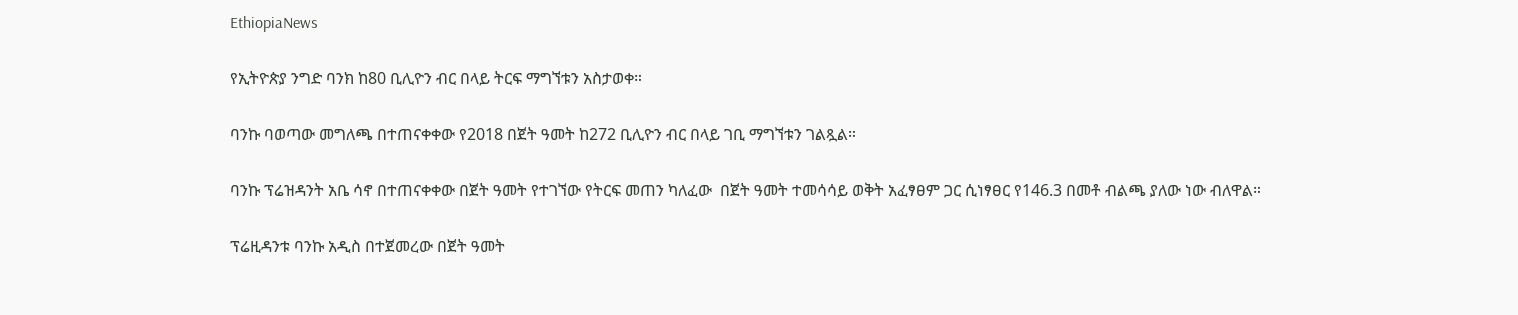EthiopiaNews

የኢትዮጵያ ንግድ ባንክ ከ80 ቢሊዮን ብር በላይ ትርፍ ማግኘቱን አስታወቀ።

ባንኩ ባወጣው መግለጫ በተጠናቀቀው የ2018 በጀት ዓመት ከ272 ቢሊዮን ብር በላይ ገቢ ማግኘቱን ገልጿል።

ባንኩ ፕሬዝዳንት አቤ ሳኖ በተጠናቀቀው በጀት ዓመት የተገኘው የትርፍ መጠን ካለፈው  በጀት ዓመት ተመሳሳይ ወቅት አፈፃፀም ጋር ሲነፃፀር የ146.3 በመቶ ብልጫ ያለው ነው ብለዋል።

ፕሬዚዳንቱ ባንኩ አዲስ በተጀመረው በጀት ዓመት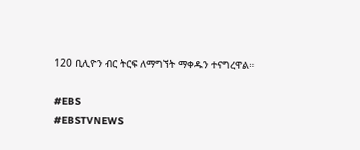120 ቢሊዮን ብር ትርፍ ለማግኘት ማቀዱን ተናግረዋል።

#EBS
#EBSTVNEWS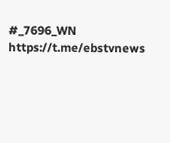#_7696_WN
https://t.me/ebstvnews